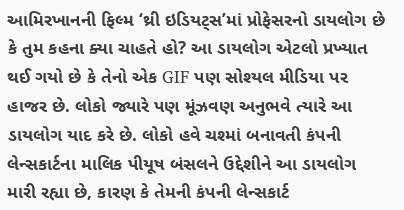આમિરખાનની ફિલ્મ ‘થ્રી ઇડિયટ્સ’માં પ્રોફેસરનો ડાયલોગ છે કે તુમ કહના ક્યા ચાહતે હો? આ ડાયલોગ એટલો પ્રખ્યાત થઈ ગયો છે કે તેનો એક GIF પણ સોશ્યલ મીડિયા પર હાજર છે. લોકો જ્યારે પણ મૂંઝવણ અનુભવે ત્યારે આ ડાયલોગ યાદ કરે છે. લોકો હવે ચશ્માં બનાવતી કંપની લેન્સકાર્ટના માલિક પીયૂષ બંસલને ઉદ્દેશીને આ ડાયલોગ મારી રહ્યા છે, કારણ કે તેમની કંપની લેન્સકાર્ટ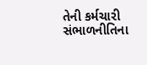તેની કર્મચારી સંભાળનીતિના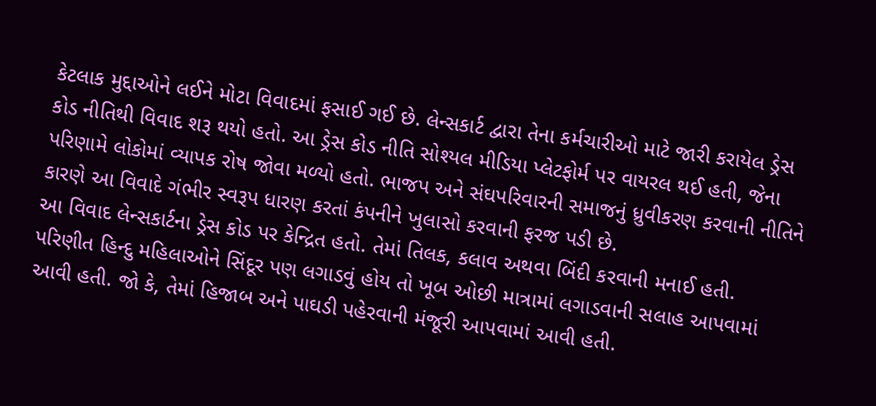કેટલાક મુદ્દાઓને લઈને મોટા વિવાદમાં ફસાઈ ગઈ છે. લેન્સકાર્ટ દ્વારા તેના કર્મચારીઓ માટે જારી કરાયેલ ડ્રેસ કોડ નીતિથી વિવાદ શરૂ થયો હતો. આ ડ્રેસ કોડ નીતિ સોશ્યલ મીડિયા પ્લેટફોર્મ પર વાયરલ થઈ હતી, જેના પરિણામે લોકોમાં વ્યાપક રોષ જોવા મળ્યો હતો. ભાજપ અને સંઘપરિવારની સમાજનું ધ્રુવીકરણ કરવાની નીતિને કારણે આ વિવાદે ગંભીર સ્વરૂપ ધારણ કરતાં કંપનીને ખુલાસો કરવાની ફરજ પડી છે.
આ વિવાદ લેન્સકાર્ટના ડ્રેસ કોડ પર કેન્દ્રિત હતો. તેમાં તિલક, કલાવ અથવા બિંદી કરવાની મનાઈ હતી. પરિણીત હિન્દુ મહિલાઓને સિંદૂર પણ લગાડવું હોય તો ખૂબ ઓછી માત્રામાં લગાડવાની સલાહ આપવામાં આવી હતી. જો કે, તેમાં હિજાબ અને પાઘડી પહેરવાની મંજૂરી આપવામાં આવી હતી.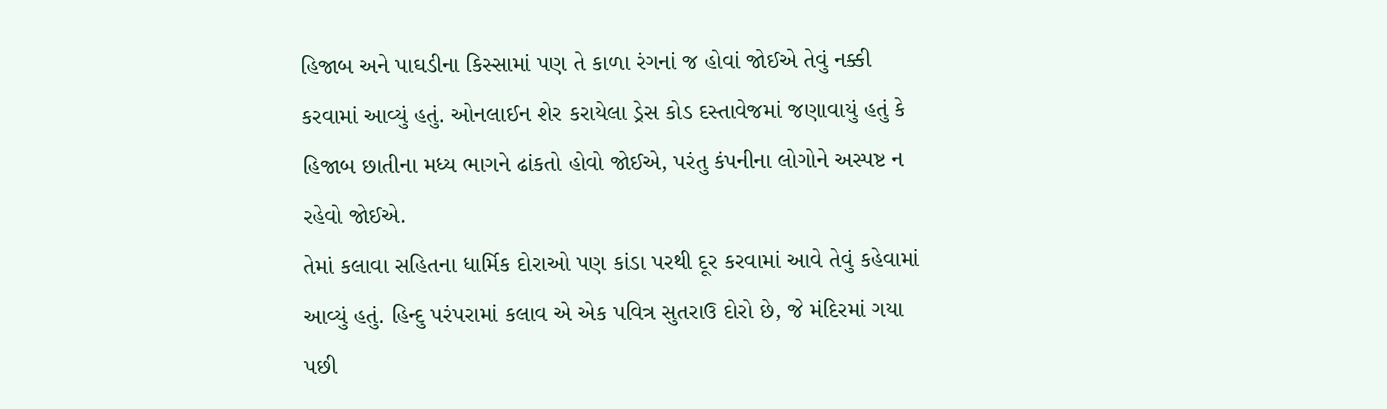હિજાબ અને પાઘડીના કિસ્સામાં પણ તે કાળા રંગનાં જ હોવાં જોઈએ તેવું નક્કી કરવામાં આવ્યું હતું. ઓનલાઈન શેર કરાયેલા ડ્રેસ કોડ દસ્તાવેજમાં જણાવાયું હતું કે હિજાબ છાતીના મધ્ય ભાગને ઢાંકતો હોવો જોઈએ, પરંતુ કંપનીના લોગોને અસ્પષ્ટ ન રહેવો જોઈએ.
તેમાં કલાવા સહિતના ધાર્મિક દોરાઓ પણ કાંડા પરથી દૂર કરવામાં આવે તેવું કહેવામાં આવ્યું હતું. હિન્દુ પરંપરામાં કલાવ એ એક પવિત્ર સુતરાઉ દોરો છે, જે મંદિરમાં ગયા પછી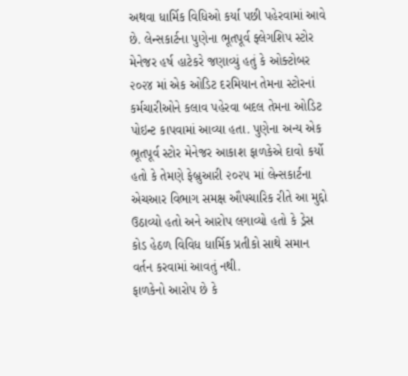અથવા ધાર્મિક વિધિઓ કર્યા પછી પહેરવામાં આવે છે. લેન્સકાર્ટના પુણેના ભૂતપૂર્વ ફ્લેગશિપ સ્ટોર મેનેજર હર્ષ હાટેકરે જણાવ્યું હતું કે ઓક્ટોબર ૨૦૨૪ માં એક ઓડિટ દરમિયાન તેમના સ્ટોરનાં કર્મચારીઓને કલાવ પહેરવા બદલ તેમના ઓડિટ પોઇન્ટ કાપવામાં આવ્યા હતા. પુણેના અન્ય એક ભૂતપૂર્વ સ્ટોર મેનેજર આકાશ ફાળકેએ દાવો કર્યો હતો કે તેમણે ફેબ્રુઆરી ૨૦૨૫ માં લેન્સકાર્ટના એચઆર વિભાગ સમક્ષ ઔપચારિક રીતે આ મુદ્દો ઉઠાવ્યો હતો અને આરોપ લગાવ્યો હતો કે ડ્રેસ કોડ હેઠળ વિવિધ ધાર્મિક પ્રતીકો સાથે સમાન વર્તન કરવામાં આવતું નથી.
ફાળકેનો આરોપ છે કે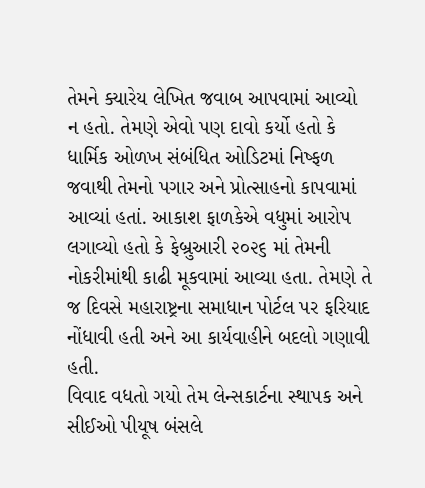તેમને ક્યારેય લેખિત જવાબ આપવામાં આવ્યો ન હતો. તેમણે એવો પણ દાવો કર્યો હતો કે ધાર્મિક ઓળખ સંબંધિત ઓડિટમાં નિષ્ફળ જવાથી તેમનો પગાર અને પ્રોત્સાહનો કાપવામાં આવ્યાં હતાં. આકાશ ફાળકેએ વધુમાં આરોપ લગાવ્યો હતો કે ફેબ્રુઆરી ૨૦૨૬ માં તેમની નોકરીમાંથી કાઢી મૂકવામાં આવ્યા હતા. તેમણે તે જ દિવસે મહારાષ્ટ્રના સમાધાન પોર્ટલ પર ફરિયાદ નોંધાવી હતી અને આ કાર્યવાહીને બદલો ગણાવી હતી.
વિવાદ વધતો ગયો તેમ લેન્સકાર્ટના સ્થાપક અને સીઈઓ પીયૂષ બંસલે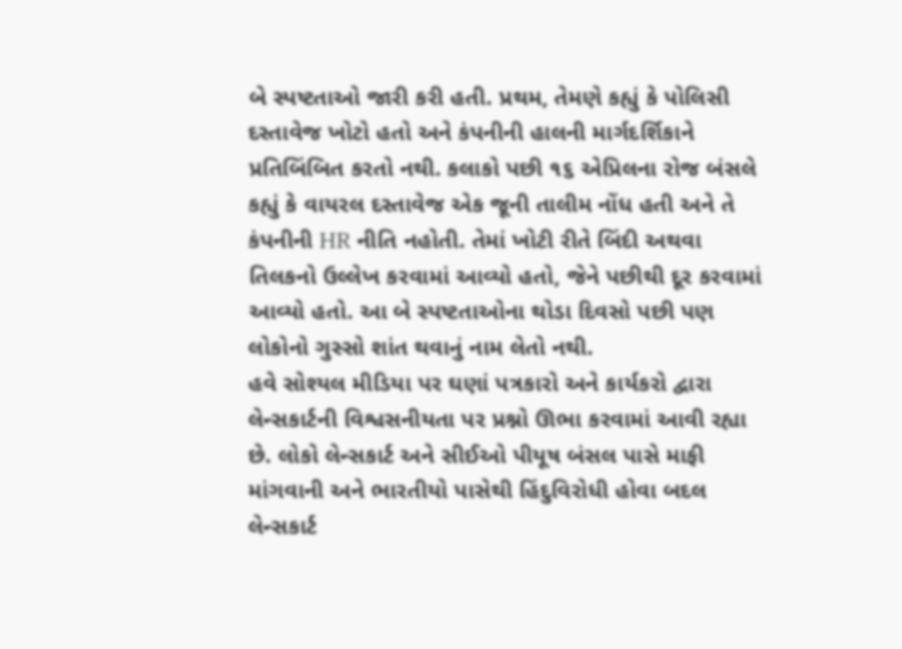બે સ્પષ્ટતાઓ જારી કરી હતી. પ્રથમ, તેમણે કહ્યું કે પોલિસી દસ્તાવેજ ખોટો હતો અને કંપનીની હાલની માર્ગદર્શિકાને પ્રતિબિંબિત કરતો નથી. કલાકો પછી ૧૬ એપ્રિલના રોજ બંસલે કહ્યું કે વાયરલ દસ્તાવેજ એક જૂની તાલીમ નોંધ હતી અને તે કંપનીની HR નીતિ નહોતી. તેમાં ખોટી રીતે બિંદી અથવા તિલકનો ઉલ્લેખ કરવામાં આવ્યો હતો, જેને પછીથી દૂર કરવામાં આવ્યો હતો. આ બે સ્પષ્ટતાઓના થોડા દિવસો પછી પણ લોકોનો ગુસ્સો શાંત થવાનું નામ લેતો નથી.
હવે સોશ્યલ મીડિયા પર ઘણાં પત્રકારો અને કાર્યકરો દ્વારા લેન્સકાર્ટની વિશ્વસનીયતા પર પ્રશ્નો ઊભા કરવામાં આવી રહ્યા છે. લોકો લેન્સકાર્ટ અને સીઈઓ પીયૂષ બંસલ પાસે માફી માંગવાની અને ભારતીયો પાસેથી હિંદુવિરોધી હોવા બદલ લેન્સકાર્ટ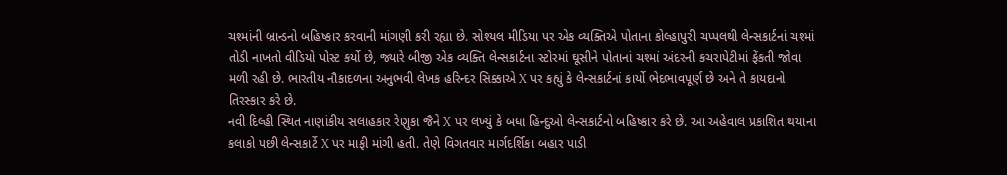ચશ્માંની બ્રાન્ડનો બહિષ્કાર કરવાની માંગણી કરી રહ્યા છે. સોશ્યલ મીડિયા પર એક વ્યક્તિએ પોતાના કોલ્હાપુરી ચપ્પલથી લેન્સકાર્ટનાં ચશ્માં તોડી નાખતો વીડિયો પોસ્ટ કર્યો છે, જ્યારે બીજી એક વ્યક્તિ લેન્સકાર્ટના સ્ટોરમાં ઘૂસીને પોતાનાં ચશ્માં અંદરની કચરાપેટીમાં ફેંકતી જોવા મળી રહી છે. ભારતીય નૌકાદળના અનુભવી લેખક હરિન્દર સિક્કાએ X પર કહ્યું કે લેન્સકાર્ટનાં કાર્યો ભેદભાવપૂર્ણ છે અને તે કાયદાનો તિરસ્કાર કરે છે.
નવી દિલ્હી સ્થિત નાણાંકીય સલાહકાર રેણુકા જૈને X પર લખ્યું કે બધા હિન્દુઓ લેન્સકાર્ટનો બહિષ્કાર કરે છે. આ અહેવાલ પ્રકાશિત થયાના કલાકો પછી લેન્સકાર્ટે X પર માફી માંગી હતી. તેણે વિગતવાર માર્ગદર્શિકા બહાર પાડી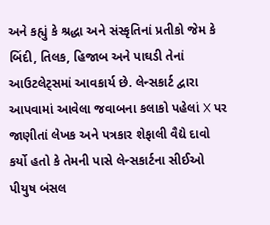અને કહ્યું કે શ્રદ્ધા અને સંસ્કૃતિનાં પ્રતીકો જેમ કે બિંદી, તિલક, હિજાબ અને પાઘડી તેનાં આઉટલેટ્સમાં આવકાર્ય છે. લેન્સકાર્ટ દ્વારા આપવામાં આવેલા જવાબના કલાકો પહેલાં X પર જાણીતાં લેખક અને પત્રકાર શેફાલી વૈદ્યે દાવો કર્યો હતો કે તેમની પાસે લેન્સકાર્ટના સીઈઓ પીયુષ બંસલ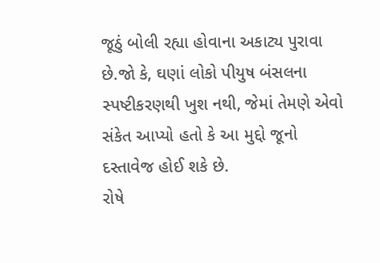જૂઠું બોલી રહ્યા હોવાના અકાટ્ય પુરાવા છે.જો કે, ઘણાં લોકો પીયુષ બંસલના સ્પષ્ટીકરણથી ખુશ નથી, જેમાં તેમણે એવો સંકેત આપ્યો હતો કે આ મુદ્દો જૂનો દસ્તાવેજ હોઈ શકે છે.
રોષે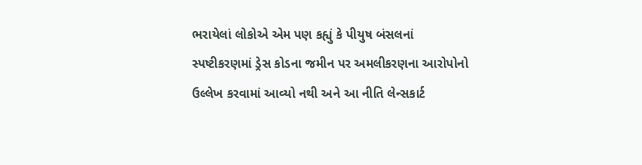ભરાયેલાં લોકોએ એમ પણ કહ્યું કે પીયુષ બંસલનાં સ્પષ્ટીકરણમાં ડ્રેસ કોડના જમીન પર અમલીકરણના આરોપોનો ઉલ્લેખ કરવામાં આવ્યો નથી અને આ નીતિ લેન્સકાર્ટ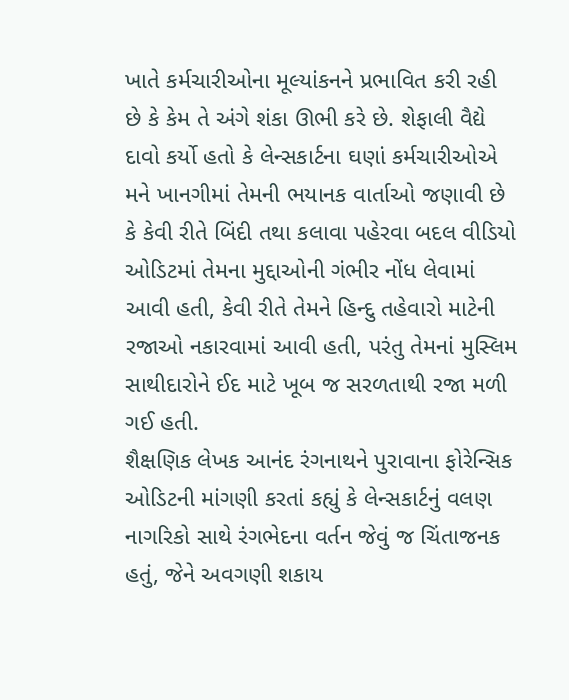ખાતે કર્મચારીઓના મૂલ્યાંકનને પ્રભાવિત કરી રહી છે કે કેમ તે અંગે શંકા ઊભી કરે છે. શેફાલી વૈદ્યે દાવો કર્યો હતો કે લેન્સકાર્ટના ઘણાં કર્મચારીઓએ મને ખાનગીમાં તેમની ભયાનક વાર્તાઓ જણાવી છે કે કેવી રીતે બિંદી તથા કલાવા પહેરવા બદલ વીડિયો ઓડિટમાં તેમના મુદ્દાઓની ગંભીર નોંધ લેવામાં આવી હતી, કેવી રીતે તેમને હિન્દુ તહેવારો માટેની રજાઓ નકારવામાં આવી હતી, પરંતુ તેમનાં મુસ્લિમ સાથીદારોને ઈદ માટે ખૂબ જ સરળતાથી રજા મળી ગઈ હતી.
શૈક્ષણિક લેખક આનંદ રંગનાથને પુરાવાના ફોરેન્સિક ઓડિટની માંગણી કરતાં કહ્યું કે લેન્સકાર્ટનું વલણ નાગરિકો સાથે રંગભેદના વર્તન જેવું જ ચિંતાજનક હતું, જેને અવગણી શકાય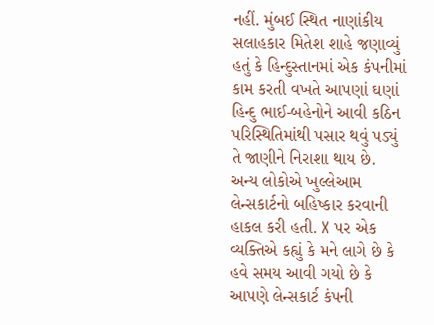નહીં. મુંબઈ સ્થિત નાણાંકીય સલાહકાર મિતેશ શાહે જણાવ્યું હતું કે હિન્દુસ્તાનમાં એક કંપનીમાં કામ કરતી વખતે આપણાં ઘણાં હિન્દુ ભાઈ-બહેનોને આવી કઠિન પરિસ્થિતિમાંથી પસાર થવું પડ્યું તે જાણીને નિરાશા થાય છે. અન્ય લોકોએ ખુલ્લેઆમ લેન્સકાર્ટનો બહિષ્કાર કરવાની હાકલ કરી હતી. X પર એક વ્યક્તિએ કહ્યું કે મને લાગે છે કે હવે સમય આવી ગયો છે કે આપણે લેન્સકાર્ટ કંપની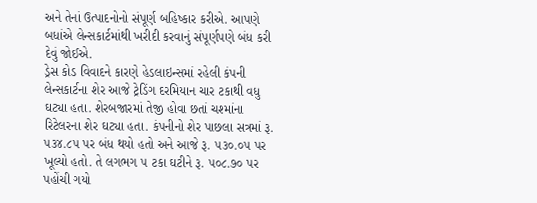અને તેનાં ઉત્પાદનોનો સંપૂર્ણ બહિષ્કાર કરીએ. આપણે બધાંએ લેન્સકાર્ટમાંથી ખરીદી કરવાનું સંપૂર્ણપણે બંધ કરી દેવું જોઈએ.
ડ્રેસ કોડ વિવાદને કારણે હેડલાઇન્સમાં રહેલી કંપની લેન્સકાર્ટના શેર આજે ટ્રેડિંગ દરમિયાન ચાર ટકાથી વધુ ઘટ્યા હતા. શેરબજારમાં તેજી હોવા છતાં ચશ્માંના રિટેલરના શેર ઘટ્યા હતા. કંપનીનો શેર પાછલા સત્રમાં રૂ. ૫૩૪.૮૫ પર બંધ થયો હતો અને આજે રૂ. ૫૩૦.૦૫ પર ખૂલ્યો હતો. તે લગભગ ૫ ટકા ઘટીને રૂ. ૫૦૮.૭૦ પર પહોંચી ગયો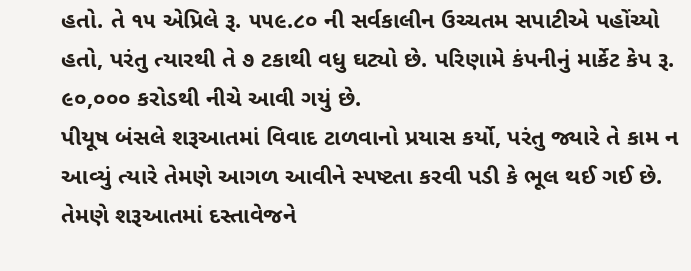હતો. તે ૧૫ એપ્રિલે રૂ. ૫૫૯.૮૦ ની સર્વકાલીન ઉચ્ચતમ સપાટીએ પહોંચ્યો હતો, પરંતુ ત્યારથી તે ૭ ટકાથી વધુ ઘટ્યો છે. પરિણામે કંપનીનું માર્કેટ કેપ રૂ. ૯૦,૦૦૦ કરોડથી નીચે આવી ગયું છે.
પીયૂષ બંસલે શરૂઆતમાં વિવાદ ટાળવાનો પ્રયાસ કર્યો, પરંતુ જ્યારે તે કામ ન આવ્યું ત્યારે તેમણે આગળ આવીને સ્પષ્ટતા કરવી પડી કે ભૂલ થઈ ગઈ છે. તેમણે શરૂઆતમાં દસ્તાવેજને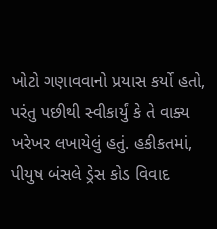ખોટો ગણાવવાનો પ્રયાસ કર્યો હતો, પરંતુ પછીથી સ્વીકાર્યું કે તે વાક્ય ખરેખર લખાયેલું હતું. હકીકતમાં, પીયુષ બંસલે ડ્રેસ કોડ વિવાદ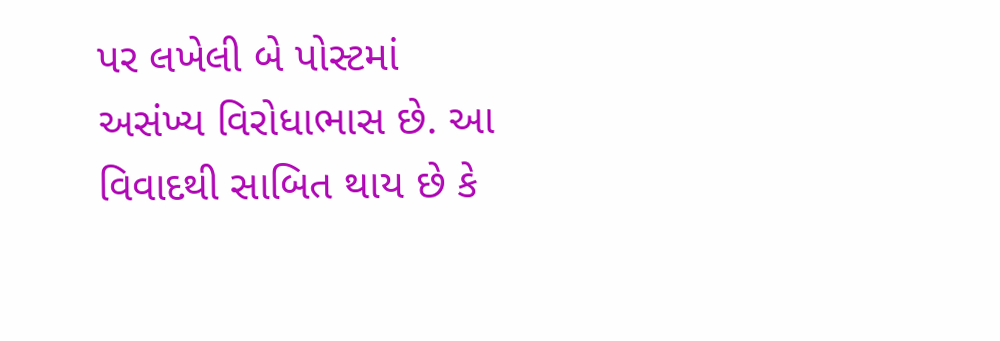પર લખેલી બે પોસ્ટમાં અસંખ્ય વિરોધાભાસ છે. આ વિવાદથી સાબિત થાય છે કે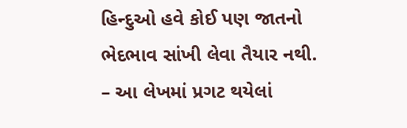હિન્દુઓ હવે કોઈ પણ જાતનો ભેદભાવ સાંખી લેવા તૈયાર નથી.
– આ લેખમાં પ્રગટ થયેલાં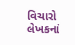વિચારો લેખકનાં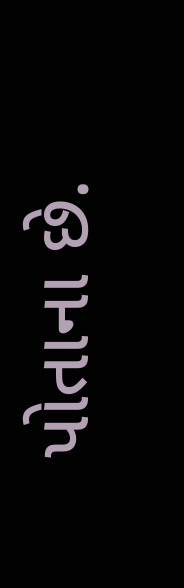પોતાના છે.